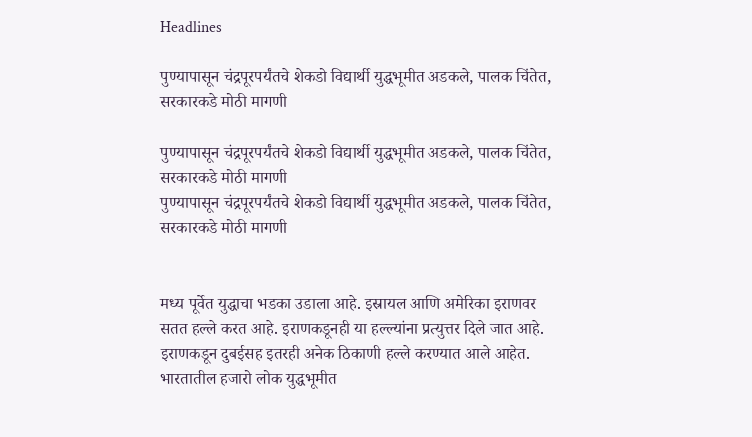Headlines

पुण्यापासून चंद्रपूरपर्यंतचे शेकडो विद्यार्थी युद्धभूमीत अडकले, पालक चिंतेत, सरकारकडे मोठी मागणी

पुण्यापासून चंद्रपूरपर्यंतचे शेकडो विद्यार्थी युद्धभूमीत अडकले, पालक चिंतेत, सरकारकडे मोठी मागणी
पुण्यापासून चंद्रपूरपर्यंतचे शेकडो विद्यार्थी युद्धभूमीत अडकले, पालक चिंतेत, सरकारकडे मोठी मागणी


मध्य पूर्वेत युद्धाचा भडका उडाला आहे. इस्रायल आणि अमेरिका इराणवर सतत हल्ले करत आहे. इराणकडूनही या हल्ल्यांना प्रत्युत्तर दिले जात आहे. इराणकडून दुबईसह इतरही अनेक ठिकाणी हल्ले करण्यात आले आहेत. भारतातील हजारो लोक युद्धभूमीत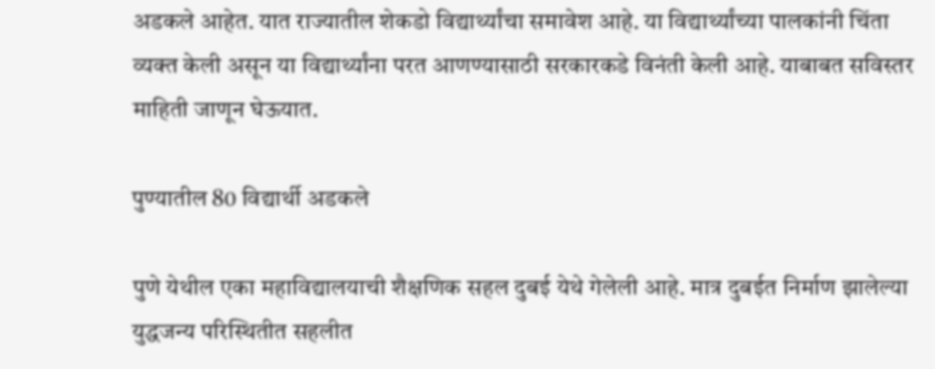अडकले आहेत. यात राज्यातील शेकडो विद्यार्थ्यांचा समावेश आहे. या विद्यार्थ्यांच्या पालकांनी चिंता व्यक्त केली असून या विद्यार्थ्यांना परत आणण्यासाठी सरकारकडे विनंती केली आहे. याबाबत सविस्तर माहिती जाणून घेऊयात.

पुण्यातील 80 विद्यार्थी अडकले

पुणे येथील एका महाविद्यालयाची शैक्षणिक सहल दुबई येथे गेलेली आहे. मात्र दुबईत निर्माण झालेल्या युद्धजन्य परिस्थितीत सहलीत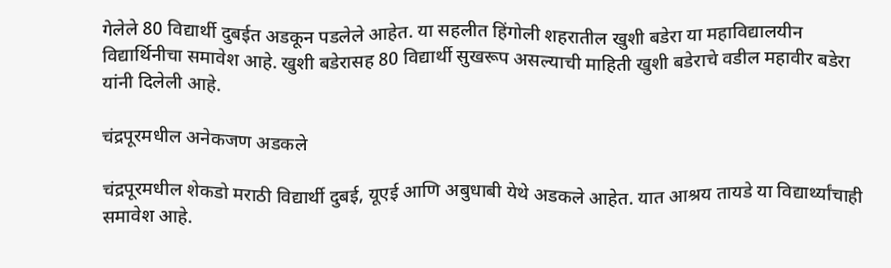गेलेले 80 विद्यार्थी दुबईत अडकून पडलेले आहेत. या सहलीत हिंगोली शहरातील खुशी बडेरा या महाविद्यालयीन विद्यार्थिनीचा समावेश आहे. खुशी बडेरासह 80 विद्यार्थी सुखरूप असल्याची माहिती खुशी बडेराचे वडील महावीर बडेरा यांनी दिलेली आहे.

चंद्रपूरमधील अनेकजण अडकले

चंद्रपूरमधील शेकडो मराठी विद्यार्थी दुबई, यूएई आणि अबुधाबी येथे अडकले आहेत. यात आश्रय तायडे या विद्यार्थ्यांचाही समावेश आहे.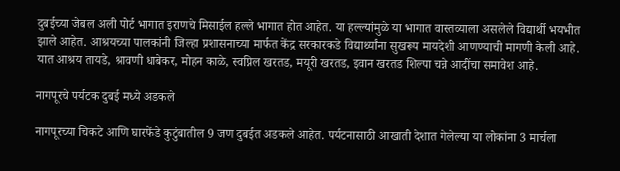दुबईच्या जेबल अली पोर्ट भागात इराणचे मिसाईल हल्ले भागात होत आहेत. या हल्ल्यांमुळे या भागात वास्तव्याला असलेले विद्यार्थी भयभीत झाले आहेत. आश्रयच्या पालकांनी जिल्हा प्रशासनाच्या मार्फत केंद्र सरकारकडे विद्यार्थ्यांना सुखरूप मायदेशी आणण्याची मागणी केली आहे. यात आश्रय तायडे, श्रावणी धाबेकर, मोहन काळे, स्वप्निल खरतड, मयूरी खरतड, इवान खरतड शिल्पा चन्ने आदींचा समावेश आहे.

नागपूरचे पर्यटक दुबई मध्ये अडकले

नागपूरच्या चिकटे आणि घारफेंडे कुटुंबातील 9 जण दुबईत अडकले आहेत. पर्यटनासाठी आखाती देशात गेलेल्या या लोकांना 3 मार्चला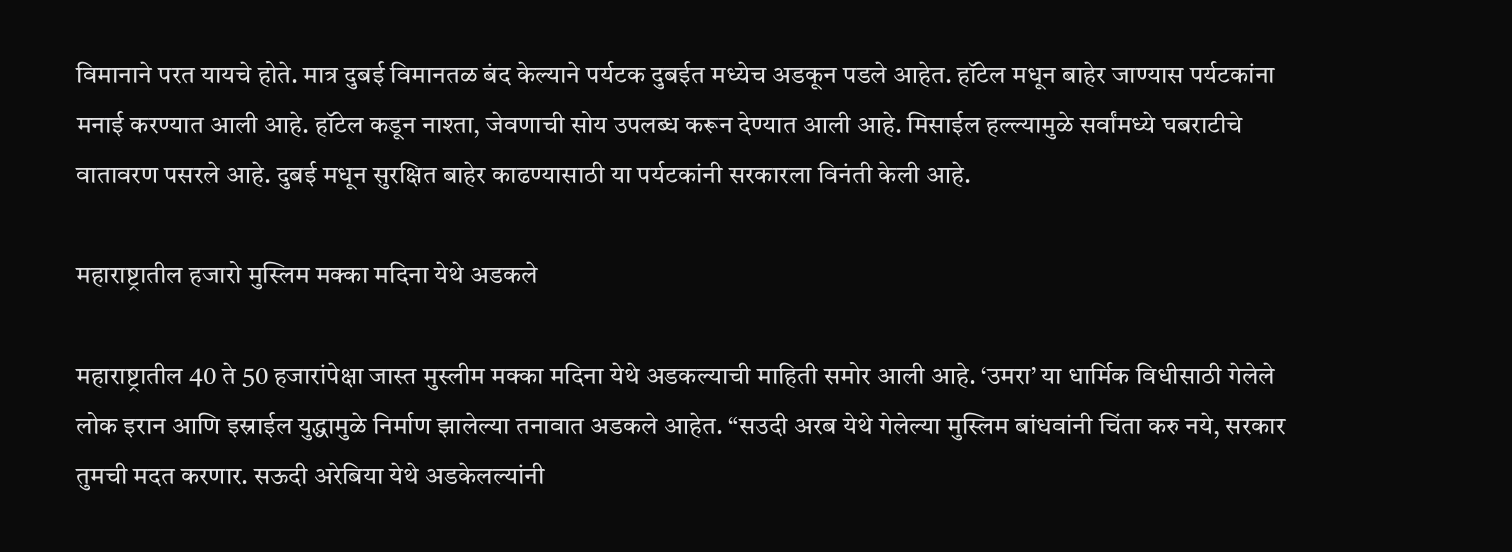विमानाने परत यायचे होते. मात्र दुबई विमानतळ बंद केल्याने पर्यटक दुबईत मध्येच अडकून पडले आहेत. हॉटेल मधून बाहेर जाण्यास पर्यटकांना मनाई करण्यात आली आहे. हॉटेल कडून नाश्ता, जेवणाची सोय उपलब्ध करून देण्यात आली आहे. मिसाईल हल्ल्यामुळे सर्वांमध्ये घबराटीचे वातावरण पसरले आहे. दुबई मधून सुरक्षित बाहेर काढण्यासाठी या पर्यटकांनी सरकारला विनंती केली आहे.

महाराष्ट्रातील हजारो मुस्लिम मक्का मदिना येथे अडकले

महाराष्ट्रातील 40 ते 50 हजारांपेक्षा जास्त मुस्लीम मक्का मदिना येथे अडकल्याची माहिती समोर आली आहे. ‘उमरा’ या धार्मिक विधीसाठी गेलेले लोक इरान आणि इस्राईल युद्धामुळे निर्माण झालेल्या तनावात अडकले आहेत. “सउदी अरब येथे गेलेल्या मुस्लिम बांधवांनी चिंता करु नये, सरकार तुमची मदत करणार. सऊदी अरेबिया येथे अडकेलल्यांनी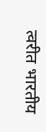त्वरीत भारतीय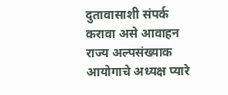दुतावासाशी संपर्क करावा असे आवाहन राज्य अल्पसंख्याक आयोगाचे अध्यक्ष प्यारे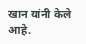खान यांनी केले आहे.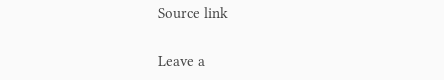Source link

Leave a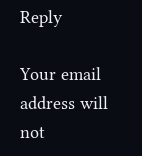Reply

Your email address will not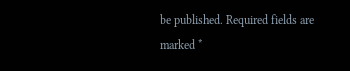be published. Required fields are marked *